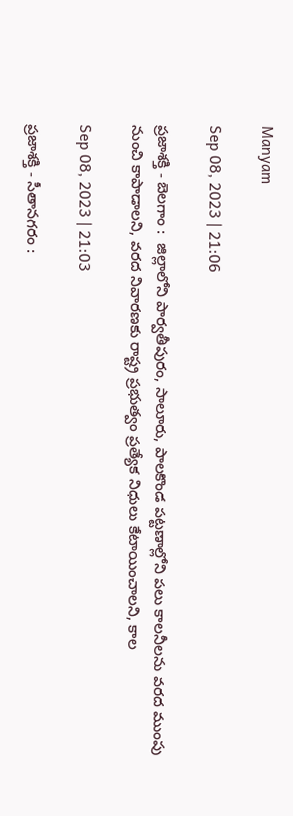Manyam

Sep 08, 2023 | 21:06

ప్రజాశక్తి - బెలగాం :  జిల్లాలోని పార్వతీపురం, సాలూరు, పాలకొండ పట్టణాల్లోని పలు కాలనీలను వరద ముంపు నుంచి కాపాడాలని, వరద నివారణకు రాష్ట్ర ప్రభుత్వం ప్రత్యేక నిధులు కేటాయించాలని, కాల

Sep 08, 2023 | 21:03

ప్రజాశక్తి - సీతానగరం :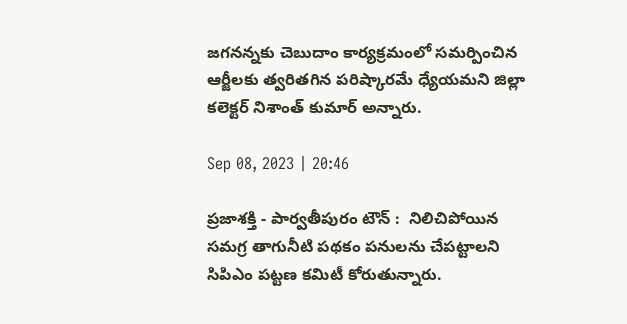జగనన్నకు చెబుదాం కార్యక్రమంలో సమర్పించిన ఆర్జీలకు త్వరితగిన పరిష్కారమే ధ్యేయమని జిల్లా కలెక్టర్‌ నిశాంత్‌ కుమార్‌ అన్నారు.

Sep 08, 2023 | 20:46

ప్రజాశక్తి - పార్వతీపురం టౌన్‌ :  నిలిచిపోయిన సమగ్ర తాగునీటి పథకం పనులను చేపట్టాలని సిపిఎం పట్టణ కమిటీ కోరుతున్నారు.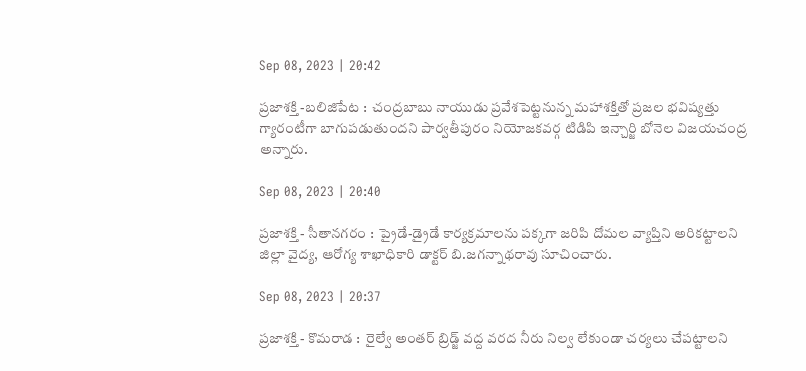Sep 08, 2023 | 20:42

ప్రజాశక్తి -బలిజిపేట :  చంద్రబాబు నాయుడు ప్రవేశపెట్టనున్న మహాశక్తితో ప్రజల భవిష్యత్తు గ్యారంటీగా బాగుపడుతుందని పార్వతీపురం నియోజకవర్గ టిడిపి ఇన్చార్జి బోనెల విజయచంద్ర అన్నారు.

Sep 08, 2023 | 20:40

ప్రజాశక్తి - సీతానగరం :  ప్రైడే-డ్రైడే కార్యక్రమాలను పక్కగా జరిపి దోమల వ్యాప్తిని అరికట్టాలని జిల్లా వైద్య, ఆరోగ్య శాఖాధికారి డాక్టర్‌ బి.జగన్నాథరావు సూచించారు.

Sep 08, 2023 | 20:37

ప్రజాశక్తి - కొమరాడ :  రైల్వే అంతర్‌ బ్రిడ్జ్‌ వద్ద వరద నీరు నిల్వ లేకుండా చర్యలు చేపట్టాలని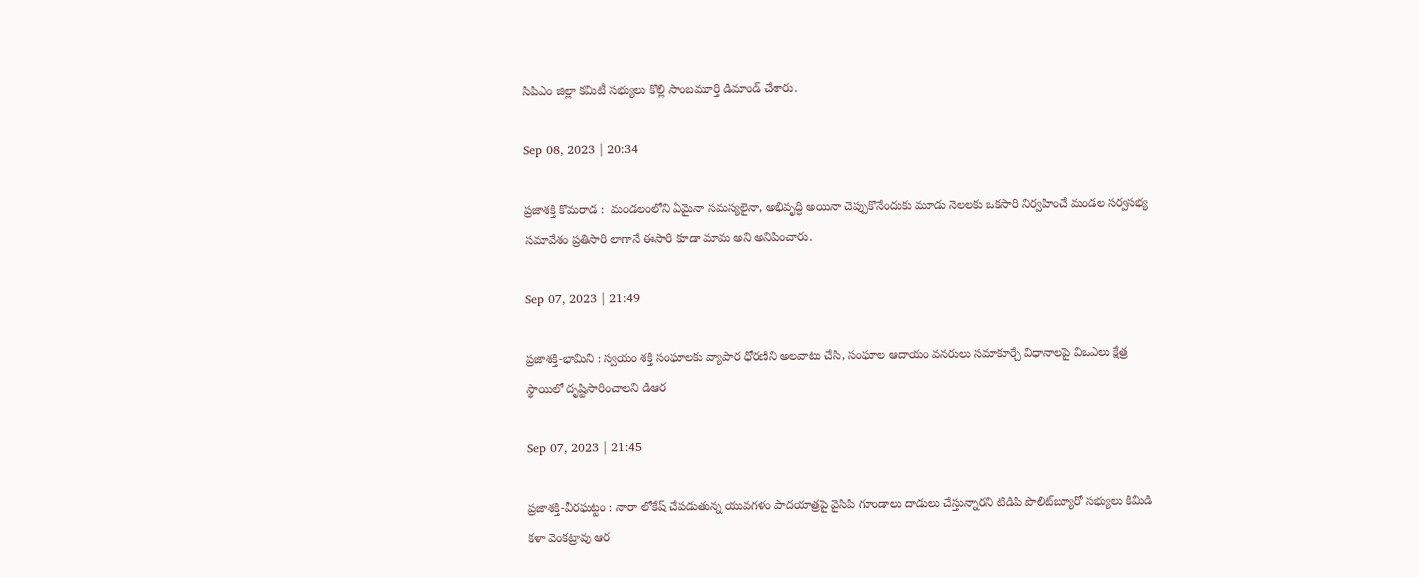సిపిఎం జిల్లా కమిటీ సభ్యులు కొల్లి సాంబమూర్తి డిమాండ్‌ చేశారు.

Sep 08, 2023 | 20:34

ప్రజాశక్తి కొమరాడ :  మండలంలోని ఏమైనా సమస్యలైనా, అభివృద్ధి అయినా చెప్పుకొనేందుకు మూడు నెలలకు ఒకసారి నిర్వహించే మండల సర్వసభ్య సమావేశం ప్రతిసారి లాగానే ఈసారి కూడా మామ అని అనిపించారు.

Sep 07, 2023 | 21:49

ప్రజాశక్తి-భామిని : స్వయం శక్తి సంఘాలకు వ్యాపార ధోరణిని అలవాటు చేసి, సంఘాల ఆదాయం వనరులు సమాకూర్చే విధానాలపై విఒఎలు క్షేత్ర స్థాయిలో దృష్టిసారించాలని డిఆర

Sep 07, 2023 | 21:45

ప్రజాశక్తి-వీరఘట్టం : నారా లోకేష్‌ చేపడుతున్న యువగళం పాదయాత్రపై వైసిపి గూండాలు దాడులు చేస్తున్నారని టిడిపి పొలిట్‌బ్యూరో సభ్యులు కిమిడి కళా వెంకట్రావు ఆర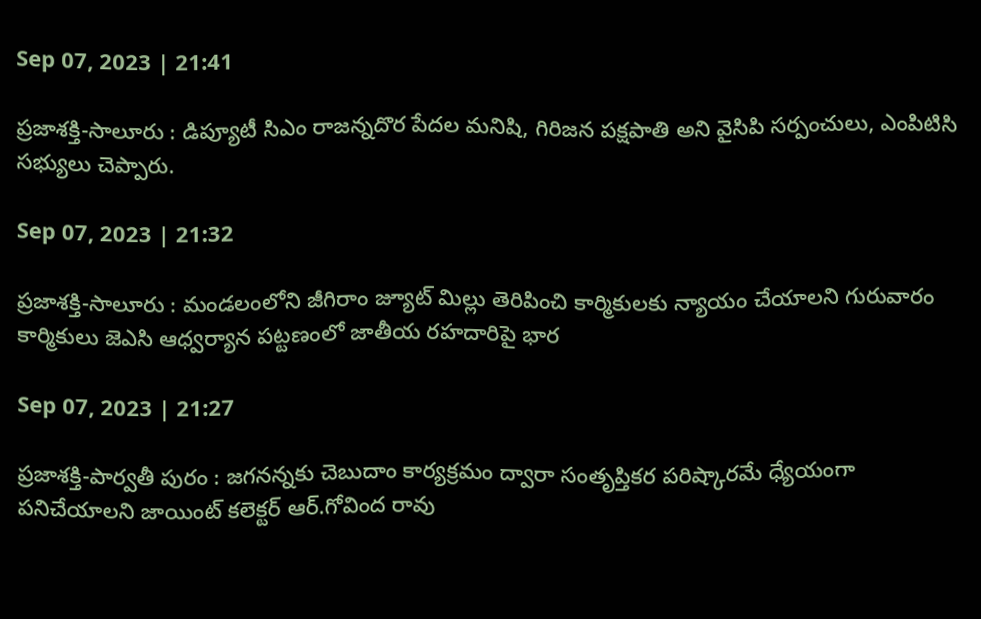Sep 07, 2023 | 21:41

ప్రజాశక్తి-సాలూరు : డిప్యూటీ సిఎం రాజన్నదొర పేదల మనిషి, గిరిజన పక్షపాతి అని వైసిపి సర్పంచులు, ఎంపిటిసి సభ్యులు చెప్పారు.

Sep 07, 2023 | 21:32

ప్రజాశక్తి-సాలూరు : మండలంలోని జీగిరాం జ్యూట్‌ మిల్లు తెరిపించి కార్మికులకు న్యాయం చేయాలని గురువారం కార్మికులు జెఎసి ఆధ్వర్యాన పట్టణంలో జాతీయ రహదారిపై భార

Sep 07, 2023 | 21:27

ప్రజాశక్తి-పార్వతీ పురం : జగనన్నకు చెబుదాం కార్యక్రమం ద్వారా సంతృప్తికర పరిష్కారమే ధ్యేయంగా పనిచేయాలని జాయింట్‌ కలెక్టర్‌ ఆర్‌.గోవింద రావు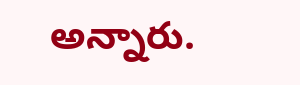అన్నారు.